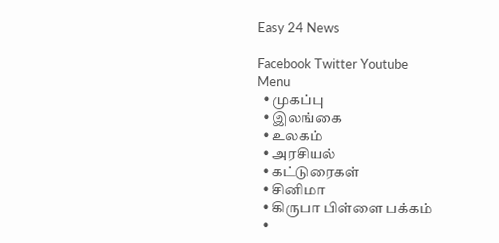Easy 24 News

Facebook Twitter Youtube
Menu
  • முகப்பு
  • இலங்கை
  • உலகம்
  • அரசியல்
  • கட்டுரைகள்
  • சினிமா
  • கிருபா பிள்ளை பக்கம்
  •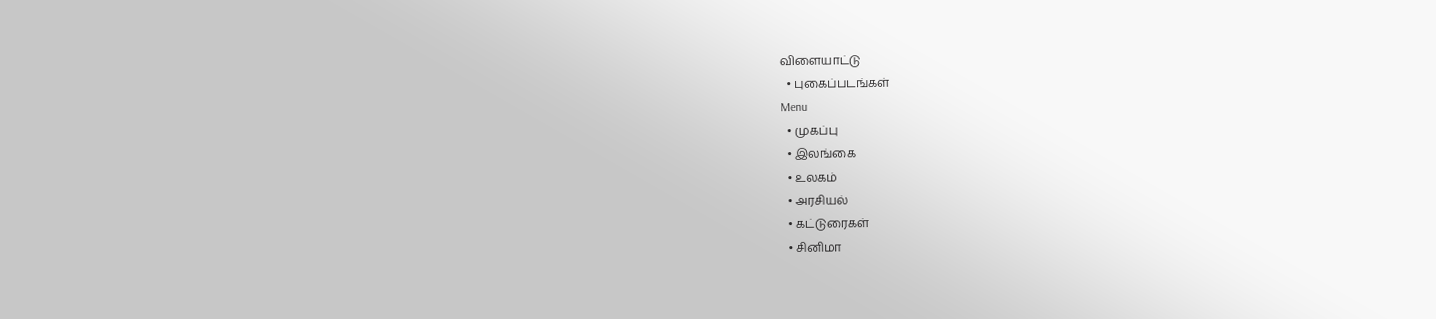விளையாட்டு
  • புகைப்படங்கள்
Menu
  • முகப்பு
  • இலங்கை
  • உலகம்
  • அரசியல்
  • கட்டுரைகள்
  • சினிமா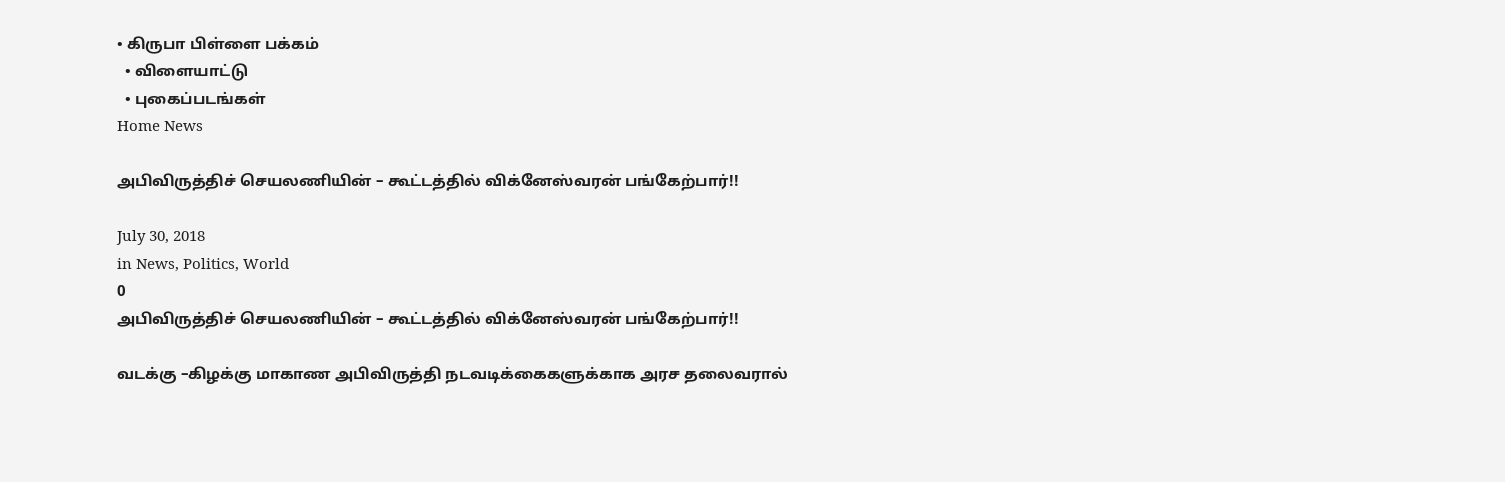• கிருபா பிள்ளை பக்கம்
  • விளையாட்டு
  • புகைப்படங்கள்
Home News

அபிவிருத்திச் செயலணியின் – கூட்டத்தில் விக்னேஸ்வரன் பங்கேற்பார்!!

July 30, 2018
in News, Politics, World
0
அபிவிருத்திச் செயலணியின் – கூட்டத்தில் விக்னேஸ்வரன் பங்கேற்பார்!!

வடக்கு –கிழக்கு மாகாண அபிவிருத்தி நடவடிக்கைகளுக்காக அரச தலைவரால்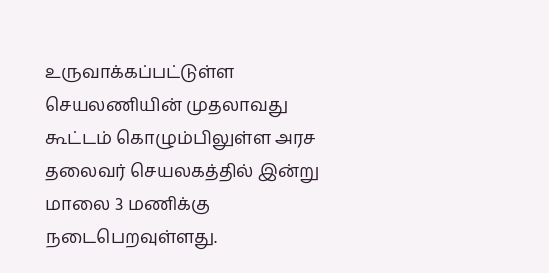உருவாக்கப்பட்டுள்ள செயலணியின் முதலாவது கூட்டம் கொழும்பிலுள்ள அரச தலைவர் செயலகத்தில் இன்று மாலை 3 மணிக்கு நடைபெறவுள்ளது.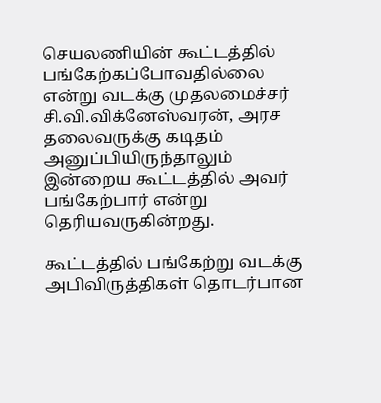செயலணியின் கூட்டத்தில் பங்கேற்கப்போவதில்லை என்று வடக்கு முதலமைச்சர் சி.வி.விக்னேஸ்வரன், அரச தலைவருக்கு கடிதம் அனுப்பியிருந்தாலும் இன்றைய கூட்டத்தில் அவர் பங்கேற்பார் என்று தெரியவருகின்றது.

கூட்டத்தில் பங்கேற்று வடக்கு அபிவிருத்திகள் தொடர்பான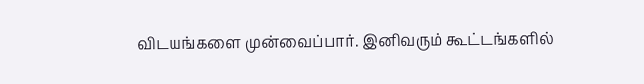விடயங்களை முன்வைப்பார். இனிவரும் கூட்டங்களில்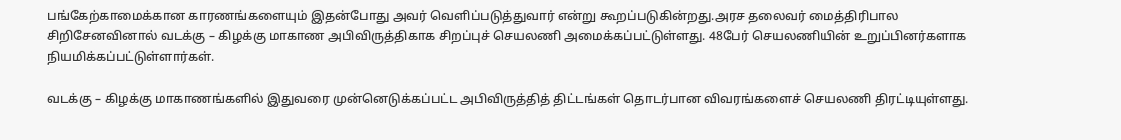பங்கேற்காமைக்கான காரணங்களையும் இதன்போது அவர் வெளிப்படுத்துவார் என்று கூறப்படுகின்றது.அரச தலைவர் மைத்திரிபால சிறிசேனவினால் வடக்கு – கிழக்கு மாகாண அபிவிருத்திகாக சிறப்புச் செயலணி அமைக்கப்பட்டுள்ளது. 48பேர் செயலணியின் உறுப்பினர்களாக நியமிக்கப்பட்டுள்ளார்கள்.

வடக்கு – கிழக்கு மாகாணங்களில் இதுவரை முன்னெடுக்கப்பட்ட அபிவிருத்தித் திட்டங்கள் தொடர்பான விவரங்களைச் செயலணி திரட்டியுள்ளது.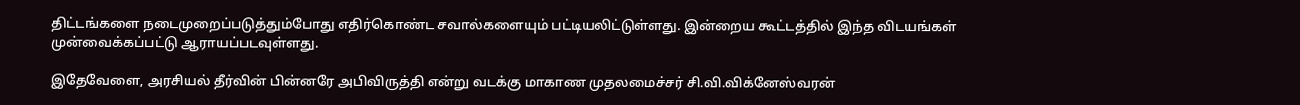திட்டங்களை நடைமுறைப்படுத்தும்போது எதிர்கொண்ட சவால்களையும் பட்டியலிட்டுள்ளது. இன்றைய கூட்டத்தில் இந்த விடயங்கள் முன்வைக்கப்பட்டு ஆராயப்படவுள்ளது.

இதேவேளை, அரசியல் தீர்வின் பின்னரே அபிவிருத்தி என்று வடக்கு மாகாண முதலமைச்சர் சி.வி.விக்னேஸ்வரன்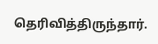தெரிவித்திருந்தார்.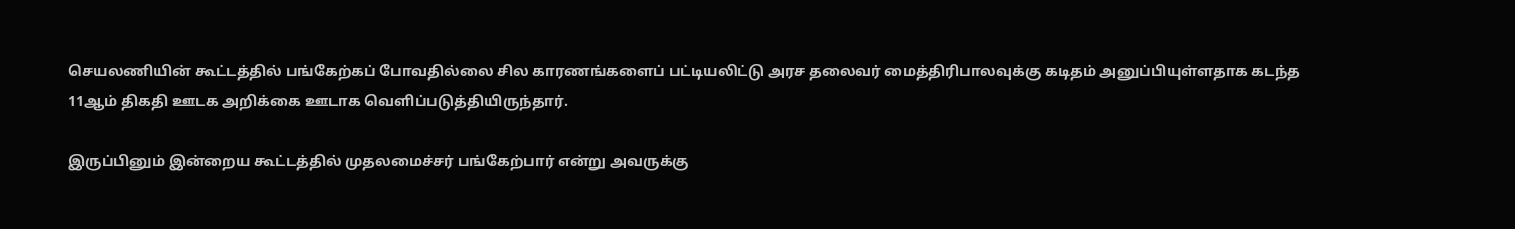செயலணியின் கூட்டத்தில் பங்கேற்கப் போவதில்லை சில காரணங்களைப் பட்டியலிட்டு அரச தலைவர் மைத்திரிபாலவுக்கு கடிதம் அனுப்பியுள்ளதாக கடந்த 11ஆம் திகதி ஊடக அறிக்கை ஊடாக வெளிப்படுத்தியிருந்தார்.

இருப்பினும் இன்றைய கூட்டத்தில் முதலமைச்சர் பங்கேற்பார் என்று அவருக்கு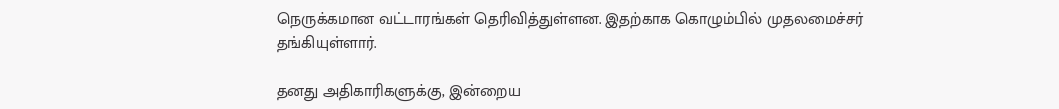நெருக்கமான வட்டாரங்கள் தெரிவித்துள்ளன. இதற்காக கொழும்பில் முதலமைச்சர் தங்கியுள்ளார்.

தனது அதிகாரிகளுக்கு, இன்றைய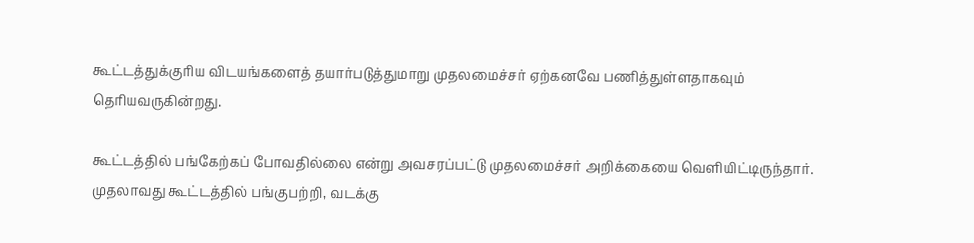கூட்டத்துக்குரிய விடயங்களைத் தயார்படுத்துமாறு முதலமைச்சர் ஏற்கனவே பணித்துள்ளதாகவும் தெரியவருகின்றது.

கூட்டத்தில் பங்கேற்கப் போவதில்லை என்று அவசரப்பட்டு முதலமைச்சர் அறிக்கையை வெளியிட்டிருந்தார். முதலாவது கூட்டத்தில் பங்குபற்றி, வடக்கு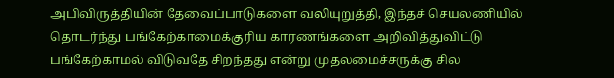அபிவிருத்தியின் தேவைப்பாடுகளை வலியுறுத்தி, இந்தச் செயலணியில் தொடர்ந்து பங்கேற்காமைக்குரிய காரணங்களை அறிவித்துவிட்டு பங்கேற்காமல் விடுவதே சிறந்தது என்று முதலமைச்சருக்கு சில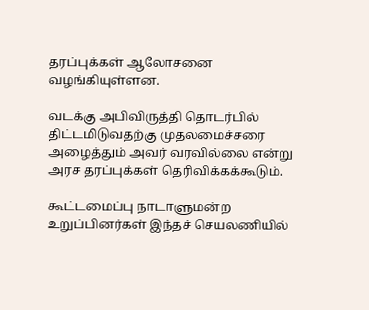தரப்புக்கள் ஆலோசனை வழங்கியுள்ளன.

வடக்கு அபிவிருத்தி தொடர்பில் திட்டமிடுவதற்கு முதலமைச்சரை அழைத்தும் அவர் வரவில்லை என்று அரச தரப்புக்கள் தெரிவிக்கக்கூடும்.

கூட்டமைப்பு நாடாளுமன்ற உறுப்பினர்கள் இந்தச் செயலணியில்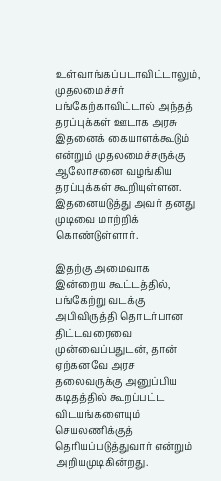உள்வாங்கப்படாவிட்டாலும், முதலமைச்சர் பங்கேற்காவிட்டால் அந்தத் தரப்புக்கள் ஊடாக அரசு இதனைக் கையாளக்கூடும் என்றும் முதலமைச்சருக்கு ஆலோசனை வழங்கிய தரப்புக்கள் கூறியுள்ளன. இதனையடுத்து அவர் தனது முடிவை மாற்றிக் கொண்டுள்ளார்.

இதற்கு அமைவாக இன்றைய கூட்டத்தில், பங்கேற்று வடக்கு அபிவிருத்தி தொடர்பான திட்டவரைவை முன்வைப்பதுடன், தான் ஏற்கனவே அரச தலைவருக்கு அனுப்பிய கடிதத்தில் கூறப்பட்ட விடயங்களையும் செயலணிக்குத் தெரியப்படுத்துவார் என்றும் அறியமுடிகின்றது.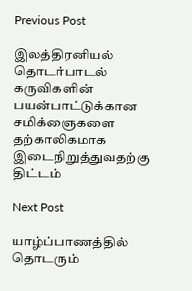Previous Post

இலத்திரனியல் தொடர்பாடல் கருவிகளின் பயன்பாட்டுக்கான சமிக்ஞைகளை தற்காலிகமாக இடைநிறுத்துவதற்கு திட்டம்

Next Post

யாழ்ப்பாணத்தில் தொடரும்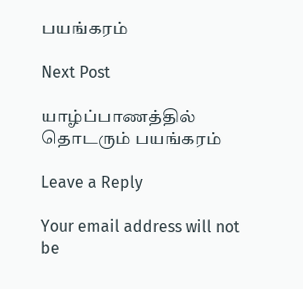பயங்கரம்

Next Post

யாழ்ப்பாணத்தில் தொடரும் பயங்கரம்

Leave a Reply

Your email address will not be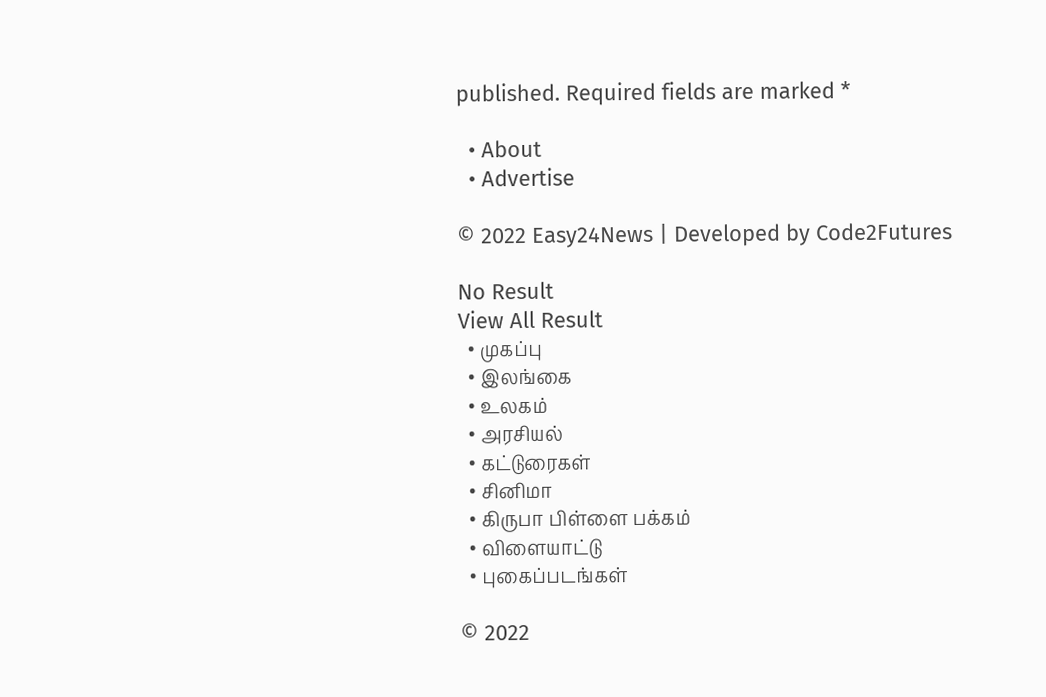published. Required fields are marked *

  • About
  • Advertise

© 2022 Easy24News | Developed by Code2Futures

No Result
View All Result
  • முகப்பு
  • இலங்கை
  • உலகம்
  • அரசியல்
  • கட்டுரைகள்
  • சினிமா
  • கிருபா பிள்ளை பக்கம்
  • விளையாட்டு
  • புகைப்படங்கள்

© 2022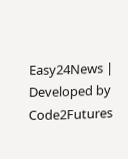Easy24News | Developed by Code2Futures